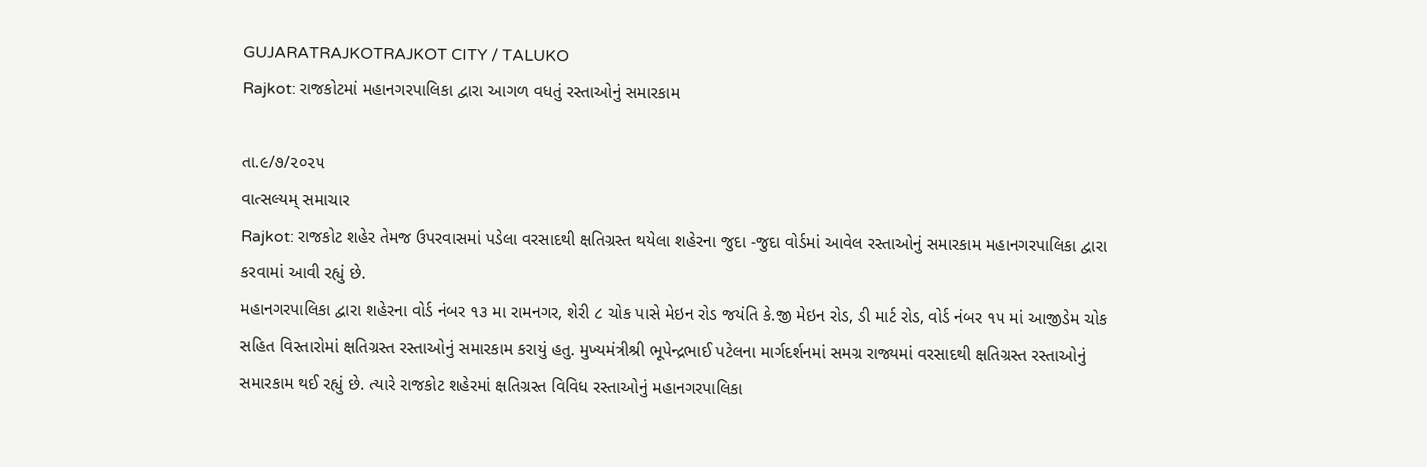GUJARATRAJKOTRAJKOT CITY / TALUKO
Rajkot: રાજકોટમાં મહાનગરપાલિકા દ્વારા આગળ વધતું રસ્તાઓનું સમારકામ

તા.૯/૭/૨૦૨૫
વાત્સલ્યમ્ સમાચાર
Rajkot: રાજકોટ શહેર તેમજ ઉપરવાસમાં પડેલા વરસાદથી ક્ષતિગ્રસ્ત થયેલા શહેરના જુદા -જુદા વોર્ડમાં આવેલ રસ્તાઓનું સમારકામ મહાનગરપાલિકા દ્વારા કરવામાં આવી રહ્યું છે.
મહાનગરપાલિકા દ્વારા શહેરના વોર્ડ નંબર ૧૩ મા રામનગર, શેરી ૮ ચોક પાસે મેઇન રોડ જયંતિ કે.જી મેઇન રોડ, ડી માર્ટ રોડ, વોર્ડ નંબર ૧૫ માં આજીડેમ ચોક સહિત વિસ્તારોમાં ક્ષતિગ્રસ્ત રસ્તાઓનું સમારકામ કરાયું હતુ. મુખ્યમંત્રીશ્રી ભૂપેન્દ્રભાઈ પટેલના માર્ગદર્શનમાં સમગ્ર રાજ્યમાં વરસાદથી ક્ષતિગ્રસ્ત રસ્તાઓનું સમારકામ થઈ રહ્યું છે. ત્યારે રાજકોટ શહેરમાં ક્ષતિગ્રસ્ત વિવિધ રસ્તાઓનું મહાનગરપાલિકા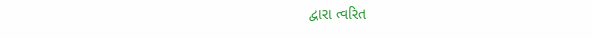દ્વારા ત્વરિત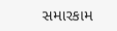સમારકામ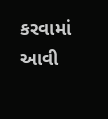કરવામાં આવી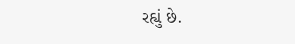રહ્યું છે.